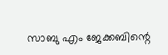സാബു എം ജേക്കബിന്റെ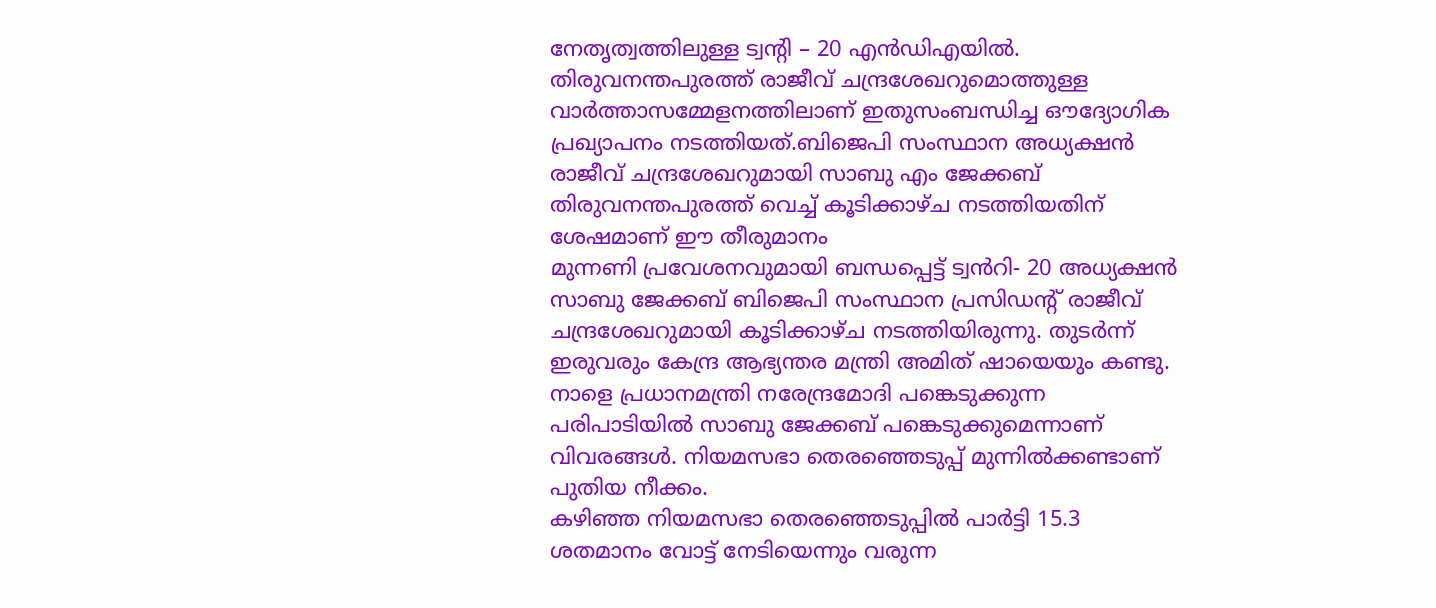നേതൃത്വത്തിലുള്ള ട്വന്റി – 20 എൻഡിഎയിൽ. തിരുവനന്തപുരത്ത് രാജീവ് ചന്ദ്രശേഖറുമൊത്തുള്ള വാർത്താസമ്മേളനത്തിലാണ് ഇതുസംബന്ധിച്ച ഔദ്യോഗിക പ്രഖ്യാപനം നടത്തിയത്.ബിജെപി സംസ്ഥാന അധ്യക്ഷൻ രാജീവ് ചന്ദ്രശേഖറുമായി സാബു എം ജേക്കബ് തിരുവനന്തപുരത്ത് വെച്ച് കൂടിക്കാഴ്ച നടത്തിയതിന് ശേഷമാണ് ഈ തീരുമാനം
മുന്നണി പ്രവേശനവുമായി ബന്ധപ്പെട്ട് ട്വൻറി- 20 അധ്യക്ഷൻ സാബു ജേക്കബ് ബിജെപി സംസ്ഥാന പ്രസിഡന്റ് രാജീവ് ചന്ദ്രശേഖറുമായി കൂടിക്കാഴ്ച നടത്തിയിരുന്നു. തുടർന്ന് ഇരുവരും കേന്ദ്ര ആഭ്യന്തര മന്ത്രി അമിത് ഷായെയും കണ്ടു. നാളെ പ്രധാനമന്ത്രി നരേന്ദ്രമോദി പങ്കെടുക്കുന്ന പരിപാടിയിൽ സാബു ജേക്കബ് പങ്കെടുക്കുമെന്നാണ് വിവരങ്ങൾ. നിയമസഭാ തെരഞ്ഞെടുപ്പ് മുന്നിൽക്കണ്ടാണ് പുതിയ നീക്കം.
കഴിഞ്ഞ നിയമസഭാ തെരഞ്ഞെടുപ്പിൽ പാർട്ടി 15.3 ശതമാനം വോട്ട് നേടിയെന്നും വരുന്ന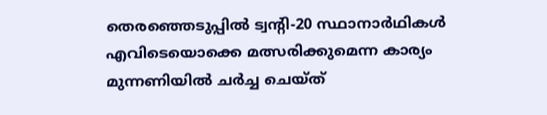തെരഞ്ഞെടുപ്പിൽ ട്വന്റി-20 സ്ഥാനാർഥികൾ എവിടെയൊക്കെ മത്സരിക്കുമെന്ന കാര്യം മുന്നണിയിൽ ചർച്ച ചെയ്ത്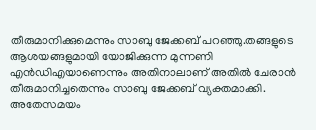തീരുമാനിക്കുമെന്നും സാബു ജേക്കബ് പറഞ്ഞു.തങ്ങളുടെ ആശയങ്ങളുമായി യോജിക്കുന്ന മുന്നണി എൻഡിഎയാണെന്നും അതിനാലാണ് അതിൽ ചേരാൻ തീരുമാനിച്ചതെന്നും സാബു ജേക്കബ് വ്യക്തമാക്കി.
അതേസമയം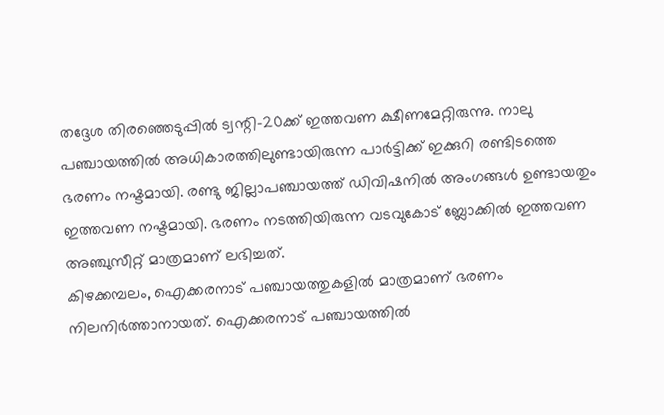തദ്ദേശ തിരഞ്ഞെടുപ്പിൽ ട്വന്റി-20ക്ക് ഇത്തവണ ക്ഷീണമേറ്റിരുന്നു. നാലു പഞ്ചായത്തിൽ അധികാരത്തിലുണ്ടായിരുന്ന പാർട്ടിക്ക് ഇക്കുറി രണ്ടിടത്തെ ഭരണം നഷ്ടമായി. രണ്ടു ജില്ലാപഞ്ചായത്ത് ഡിവിഷനിൽ അംഗങ്ങൾ ഉണ്ടായതും ഇത്തവണ നഷ്ടമായി. ഭരണം നടത്തിയിരുന്ന വടവുകോട് ബ്ലോക്കിൽ ഇത്തവണ അഞ്ചുസീറ്റ് മാത്രമാണ് ലഭിച്ചത്.
കിഴക്കമ്പലം, ഐക്കരനാട് പഞ്ചായത്തുകളിൽ മാത്രമാണ് ഭരണം നിലനിർത്താനായത്. ഐക്കരനാട് പഞ്ചായത്തിൽ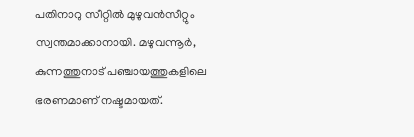പതിനാറു സീറ്റിൽ മുഴുവൻസീറ്റും സ്വന്തമാക്കാനായി. മഴുവന്നൂർ, കുന്നത്തുനാട് പഞ്ചായത്തുകളിലെ ഭരണമാണ് നഷ്ടമായത്.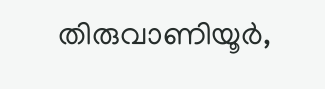തിരുവാണിയൂർ,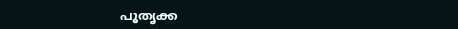പൂതൃക്ക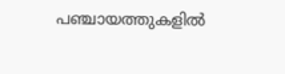പഞ്ചായത്തുകളിൽ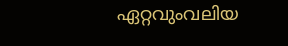ഏറ്റവുംവലിയ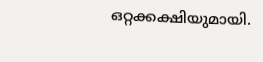ഒറ്റക്കക്ഷിയുമായി.